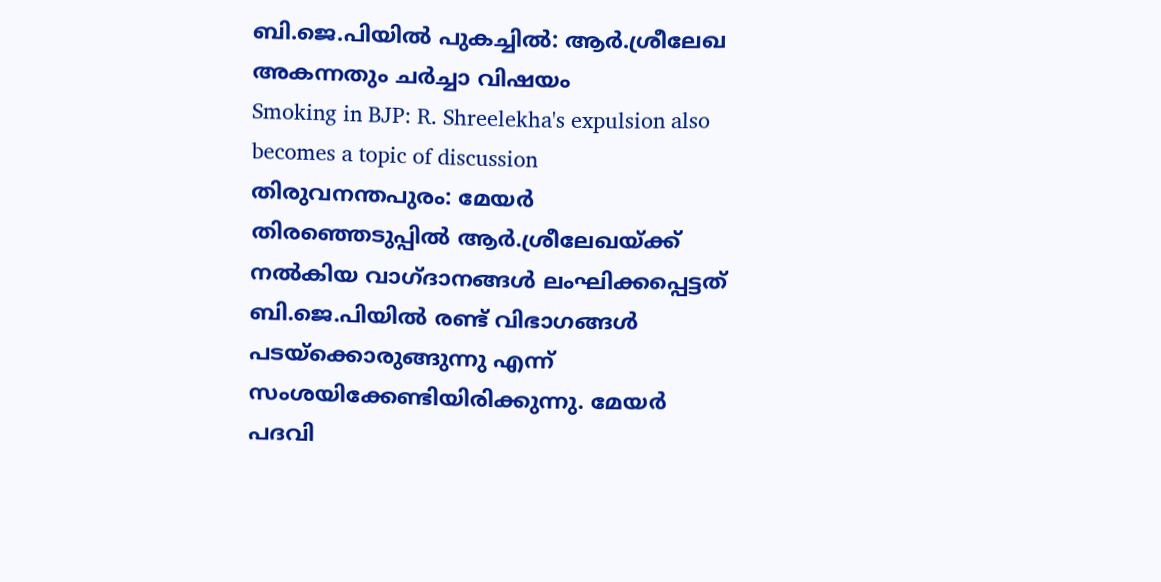ബി.ജെ.പിയിൽ പുകച്ചിൽ: ആർ.ശ്രീലേഖ അകന്നതും ചർച്ചാ വിഷയം
Smoking in BJP: R. Shreelekha's expulsion also becomes a topic of discussion
തിരുവനന്തപുരം: മേയർ തിരഞ്ഞെടുപ്പിൽ ആർ.ശ്രീലേഖയ്ക്ക് നൽകിയ വാഗ്ദാനങ്ങൾ ലംഘിക്കപ്പെട്ടത് ബി.ജെ.പിയിൽ രണ്ട് വിഭാഗങ്ങൾ പടയ്ക്കൊരുങ്ങുന്നു എന്ന് സംശയിക്കേണ്ടിയിരിക്കുന്നു. മേയർ പദവി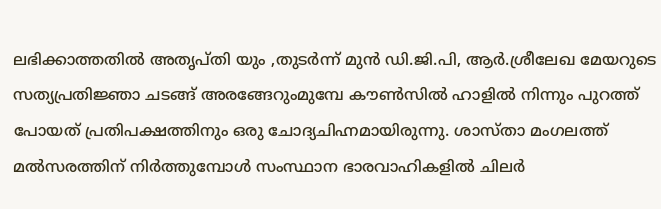ലഭിക്കാത്തതിൽ അതൃപ്തി യും ,തുടർന്ന് മുൻ ഡി.ജി.പി, ആർ.ശ്രീലേഖ മേയറുടെ സത്യപ്രതിജ്ഞാ ചടങ്ങ് അരങ്ങേറുംമുമ്പേ കൗൺസിൽ ഹാളിൽ നിന്നും പുറത്ത് പോയത് പ്രതിപക്ഷത്തിനും ഒരു ചോദ്യചിഹ്നമായിരുന്നു. ശാസ്താ മംഗലത്ത് മൽസരത്തിന് നിർത്തുമ്പോൾ സംസ്ഥാന ഭാരവാഹികളിൽ ചിലർ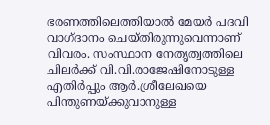ഭരണത്തിലെത്തിയാൽ മേയർ പദവി വാഗ്ദാനം ചെയ്തിരുന്നുവെന്നാണ് വിവരം. സംസ്ഥാന നേതൃത്വത്തിലെ ചിലർക്ക് വി.വി.രാജേഷിനോടുള്ള എതിർപ്പും ആർ.ശ്രീലേഖയെ പിന്തുണയ്ക്കുവാനുള്ള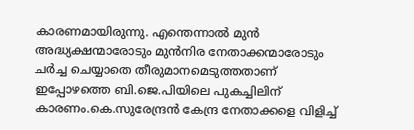കാരണമായിരുന്നു. എന്തെന്നാൽ മുൻ അദ്ധ്യക്ഷന്മാരോടും മുൻനിര നേതാക്കന്മാരോടും ചർച്ച ചെയ്യാതെ തീരുമാനമെടുത്തതാണ് ഇപ്പോഴത്തെ ബി.ജെ.പിയിലെ പുകച്ചിലിന് കാരണം.കെ.സുരേന്ദ്രൻ കേന്ദ്ര നേതാക്കളെ വിളിച്ച്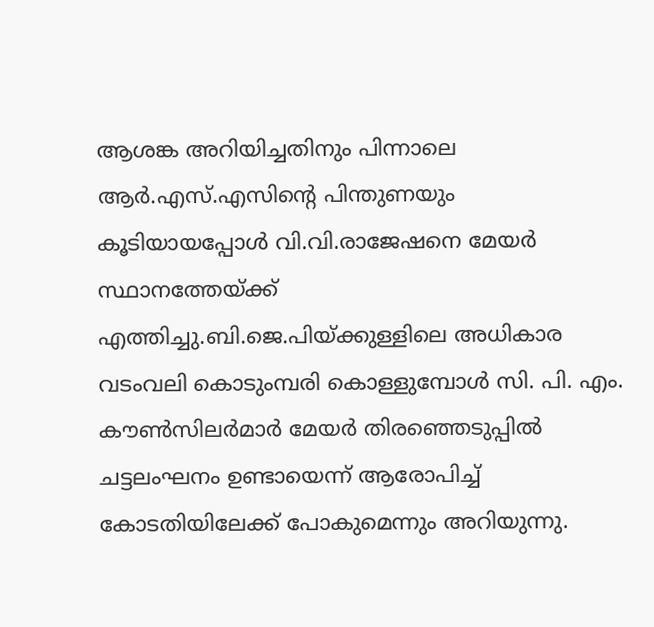ആശങ്ക അറിയിച്ചതിനും പിന്നാലെ ആർ.എസ്.എസിൻ്റെ പിന്തുണയും കൂടിയായപ്പോൾ വി.വി.രാജേഷനെ മേയർ സ്ഥാനത്തേയ്ക്ക് എത്തിച്ചു.ബി.ജെ.പിയ്ക്കുള്ളിലെ അധികാര വടംവലി കൊടുംമ്പരി കൊള്ളുമ്പോൾ സി. പി. എം. കൗൺസിലർമാർ മേയർ തിരഞ്ഞെടുപ്പിൽ ചട്ടലംഘനം ഉണ്ടായെന്ന് ആരോപിച്ച് കോടതിയിലേക്ക് പോകുമെന്നും അറിയുന്നു.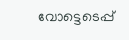വോട്ടെടെപ്പ്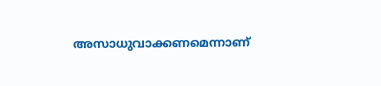അസാധുവാക്കണമെന്നാണ്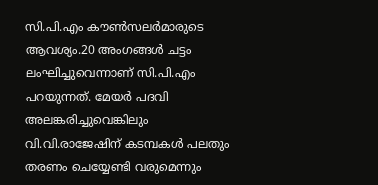സി.പി.എം കൗൺസലർമാരുടെ ആവശ്യം.20 അംഗങ്ങൾ ചട്ടം ലംഘിച്ചുവെന്നാണ് സി.പി.എം പറയുന്നത്. മേയർ പദവി അലങ്കരിച്ചുവെങ്കിലും വി.വി.രാജേഷിന് കടമ്പകൾ പലതും തരണം ചെയ്യേണ്ടി വരുമെന്നും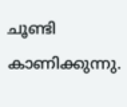ചൂണ്ടി കാണിക്കുന്നു.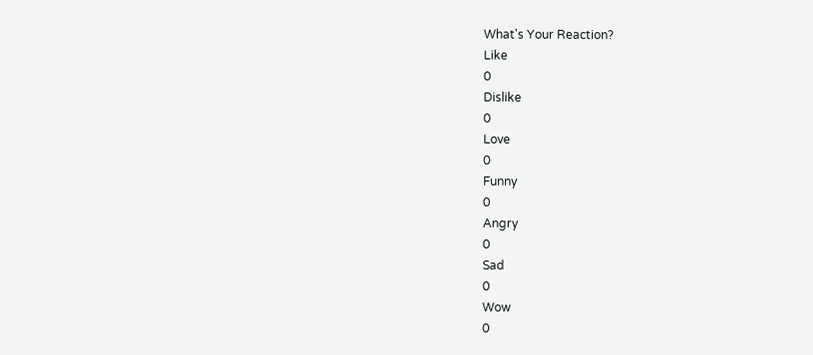What's Your Reaction?
Like
0
Dislike
0
Love
0
Funny
0
Angry
0
Sad
0
Wow
0